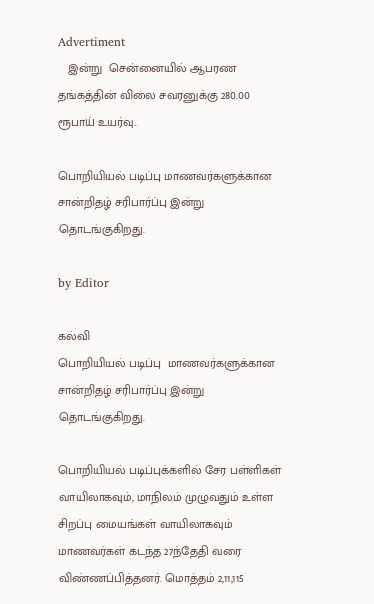Advertiment
   இன்று  சென்னையில் ஆபரண தங்கத்தின் விலை சவரனுக்கு 280.00 ரூபாய் உயர்வு..

பொறியியல் படிப்பு மாணவர்களுக்கான சான்றிதழ் சரிபார்ப்பு இன்று தொடங்குகிறது.

by Editor

கல்வி
பொறியியல் படிப்பு  மாணவர்களுக்கான சான்றிதழ் சரிபார்ப்பு இன்று  தொடங்குகிறது.

பொறியியல் படிப்புக்களில் சேர பள்ளிகள் வாயிலாகவும், மாநிலம் முழுவதும் உள்ள சிறப்பு மையங்கள் வாயிலாகவும் மாணவர்கள் கடந்த 27ந்தேதி வரை விண்ணப்பித்தனர். மொத்தம் 2,11,115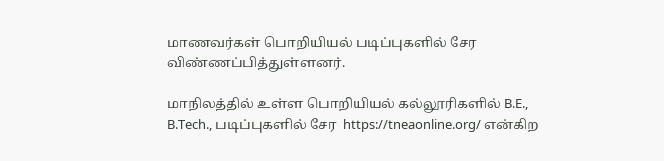மாணவர்கள் பொறியியல் படிப்புகளில் சேர விண்ணப்பித்துள்ளனர்.

மாநிலத்தில் உள்ள பொறியியல் கல்லூரிகளில் B.E., B.Tech., படிப்புகளில் சேர  https://tneaonline.org/ என்கிற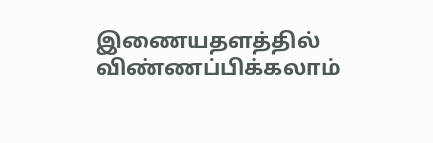இணையதளத்தில் விண்ணப்பிக்கலாம்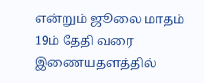என்றும் ஜூலை மாதம் 19ம் தேதி வரை இணையதளத்தில்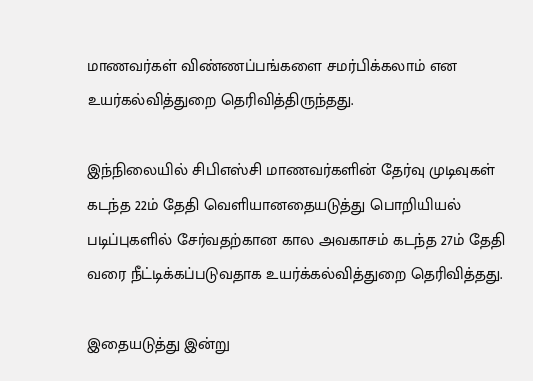மாணவர்கள் விண்ணப்பங்களை சமர்பிக்கலாம் என உயர்கல்வித்துறை தெரிவித்திருந்தது.

இந்நிலையில் சிபிஎஸ்சி மாணவர்களின் தேர்வு முடிவுகள் கடந்த 22ம் தேதி வெளியானதையடுத்து பொறியியல் படிப்புகளில் சேர்வதற்கான கால அவகாசம் கடந்த 27ம் தேதி வரை நீட்டிக்கப்படுவதாக உயர்க்கல்வித்துறை தெரிவித்தது.

இதையடுத்து இன்று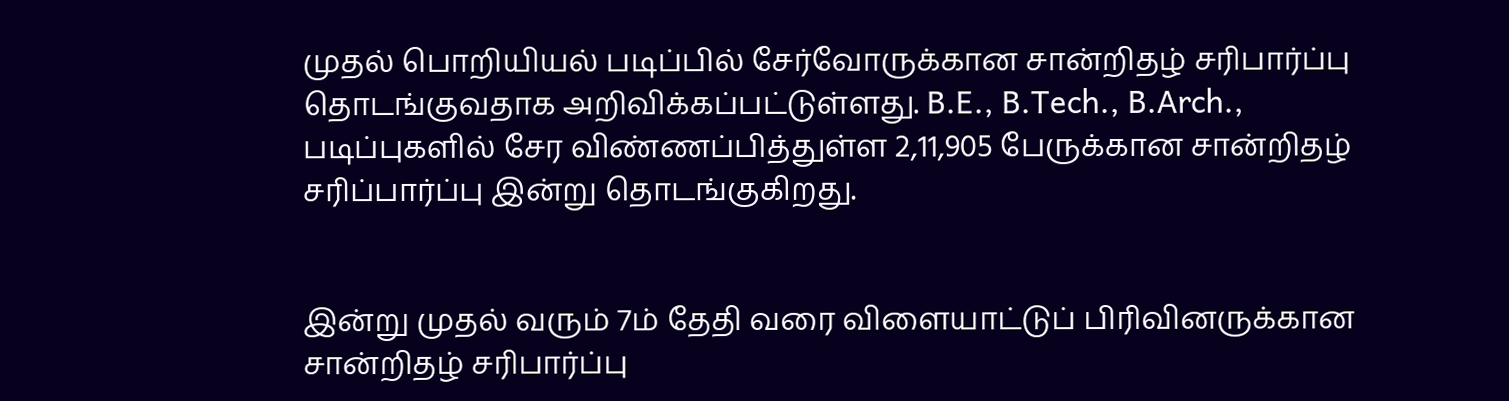முதல் பொறியியல் படிப்பில் சேர்வோருக்கான சான்றிதழ் சரிபார்ப்பு தொடங்குவதாக அறிவிக்கப்பட்டுள்ளது. B.E., B.Tech., B.Arch., படிப்புகளில் சேர விண்ணப்பித்துள்ள 2,11,905 பேருக்கான சான்றிதழ் சரிப்பார்ப்பு இன்று தொடங்குகிறது.


இன்று முதல் வரும் 7ம் தேதி வரை விளையாட்டுப் பிரிவினருக்கான சான்றிதழ் சரிபார்ப்பு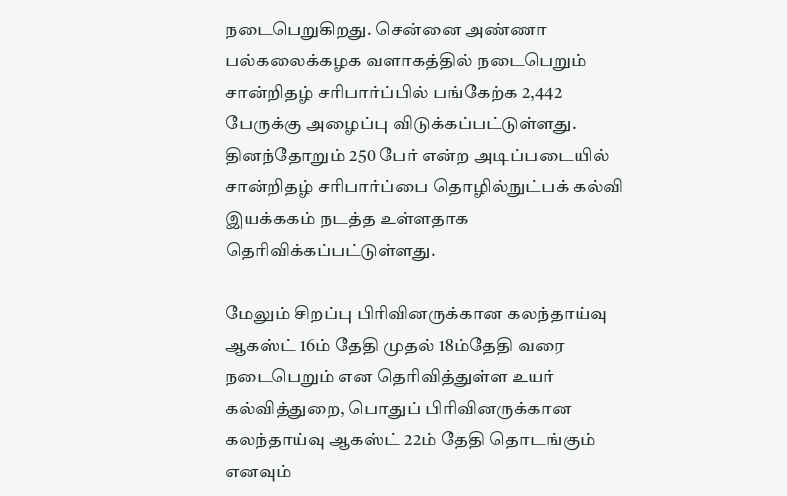நடைபெறுகிறது. சென்னை அண்ணா பல்கலைக்கழக வளாகத்தில் நடைபெறும் சான்றிதழ் சரிபார்ப்பில் பங்கேற்க 2,442 பேருக்கு அழைப்பு விடுக்கப்பட்டுள்ளது. தினந்தோறும் 250 பேர் என்ற அடிப்படையில் சான்றிதழ் சரிபார்ப்பை தொழில்நுட்பக் கல்வி இயக்ககம் நடத்த உள்ளதாக தெரிவிக்கப்பட்டுள்ளது.

மேலும் சிறப்பு பிரிவினருக்கான கலந்தாய்வு ஆகஸ்ட் 16ம் தேதி முதல் 18ம்தேதி வரை நடைபெறும் என தெரிவித்துள்ள உயர் கல்வித்துறை, பொதுப் பிரிவினருக்கான கலந்தாய்வு ஆகஸ்ட் 22ம் தேதி தொடங்கும் எனவும்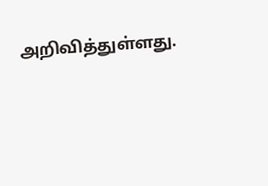அறிவித்துள்ளது.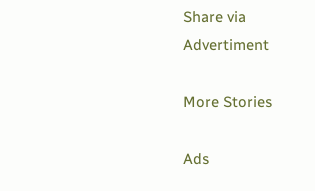Share via
Advertiment

More Stories

Ads